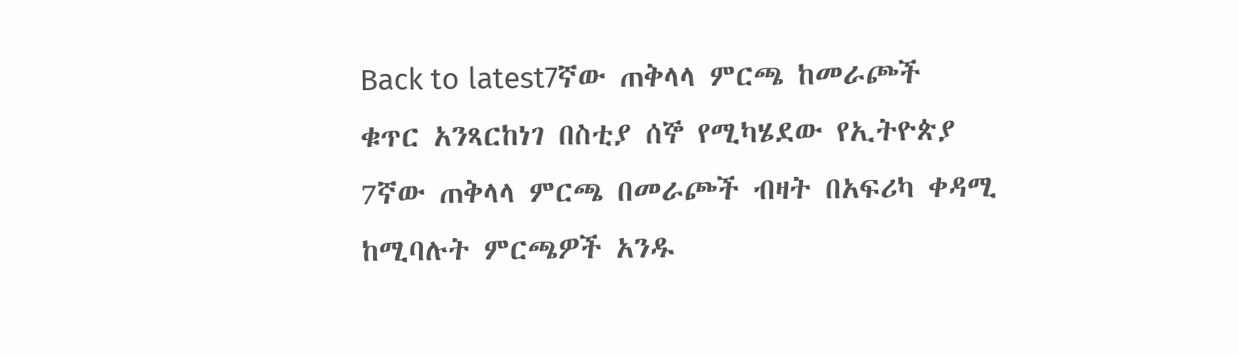Back to latest7ኛው ጠቅላላ ምርጫ ከመራጮች ቁጥር አንጻርከነገ በስቲያ ሰኞ የሚካሄደው የኢትዮጵያ 7ኛው ጠቅላላ ምርጫ በመራጮች ብዛት በአፍሪካ ቀዳሚ ከሚባሉት ምርጫዎች አንዱ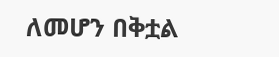ለመሆን በቅቷል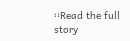፡፡Read the full story